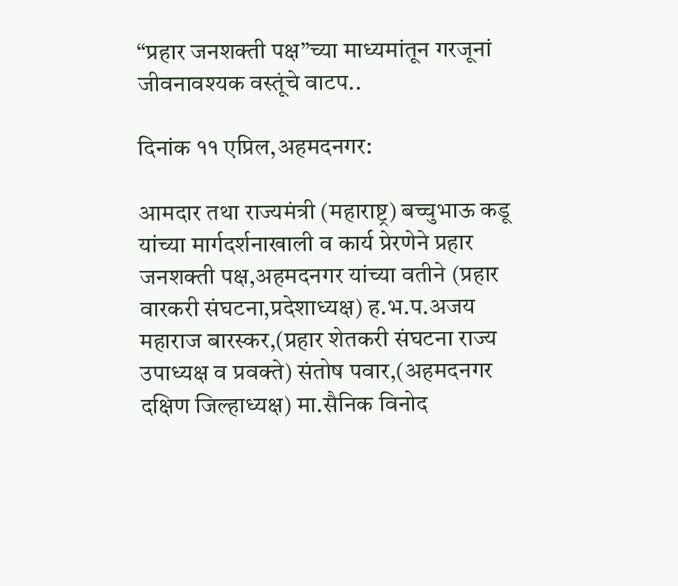“प्रहार जनशक्ती पक्ष”च्या माध्यमांतून गरजूनां जीवनावश्यक वस्तूंचे वाटप..

दिनांक ११ एप्रिल,अहमदनगर:

आमदार तथा राज्यमंत्री (महाराष्ट्र) बच्चुभाऊ कडू यांच्या मार्गदर्शनाखाली व कार्य प्रेरणेने प्रहार जनशक्ती पक्ष,अहमदनगर यांच्या वतीने (प्रहार वारकरी संघटना,प्रदेशाध्यक्ष) ह.भ.प.अजय महाराज बारस्कर,(प्रहार शेतकरी संघटना राज्य उपाध्यक्ष व प्रवक्ते) संतोष पवार,(अहमदनगर दक्षिण जिल्हाध्यक्ष) मा.सैनिक विनोद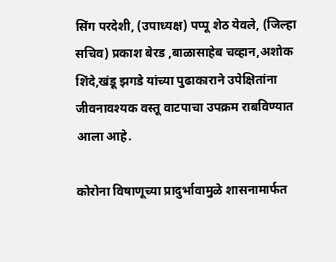सिंग परदेशी, (उपाध्यक्ष) पप्पू शेठ येवले, (जिल्हा सचिव) प्रकाश बेरड ,बाळासाहेब चव्हान,अशोक शिंदे,खंडू झगडे यांच्या पुढाकाराने उपेक्षितांना जीवनावश्यक वस्तू वाटपाचा उपक्रम राबविण्यात आला आहे.

कोरोना विषाणूच्या प्रादुर्भावामुळे शासनामार्फत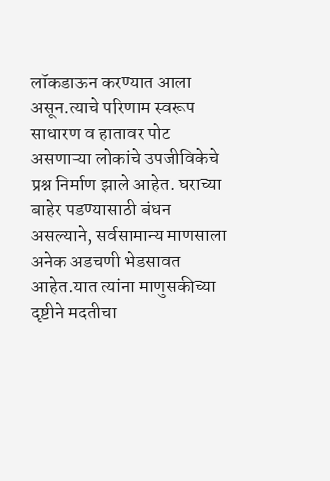लॉकडाऊन करण्यात आला असून.त्याचे परिणाम स्वरूप साधारण व हातावर पोट असणाऱ्या लोकांचे उपजीविकेचे प्रश्न निर्माण झाले आहेत. घराच्या बाहेर पडण्यासाठी बंधन असल्याने, सर्वसामान्य माणसाला अनेक अडचणी भेडसावत आहेत.यात त्यांना माणुसकीच्या दृष्टीने मदतीचा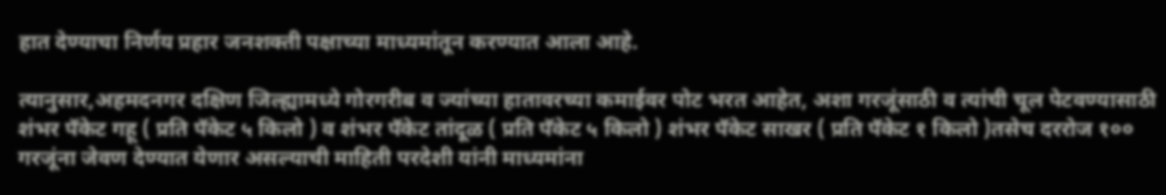हात देण्याचा निर्णय प्रहार जनशक्ती पक्षाच्या माध्यमांतून करण्यात आला आहे.

त्यानुसार,अहमदनगर दक्षिण जिल्ह्यामध्ये गोरगरीब व ज्यांच्या हातावरच्या कमाईवर पोट भरत आहेत, अशा गरजूंसाठी व त्यांची चूल पेटवण्यासाठी शंभर पॅकेट गहू ( प्रति पॅकेट ५ किलो ) व शंभर पॅकेट तांदूळ ( प्रति पॅकेट ५ किलो ) शंभर पॅकेट साखर ( प्रति पॅकेट १ किलो )तसेच दररोज १०० गरजूंना जेवण देण्यात येणार असल्याची माहिती परदेशी यांनी माध्यमांना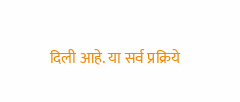दिली आहे. या सर्व प्रक्रिये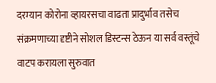दरम्यान कोरोना व्हायरसचा वाढता प्रादुर्भाव तसेच संक्रमणाच्या दृष्टीने सोशल डिस्टन्स ठेऊन या सर्व वस्तूंचे वाटप करायला सुरुवात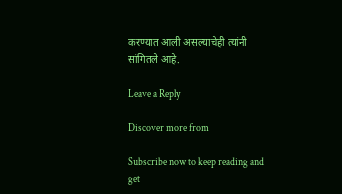करण्यात आली असल्याचेही त्यांनी सांगितले आहे.

Leave a Reply

Discover more from

Subscribe now to keep reading and get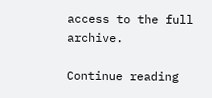access to the full archive.

Continue reading